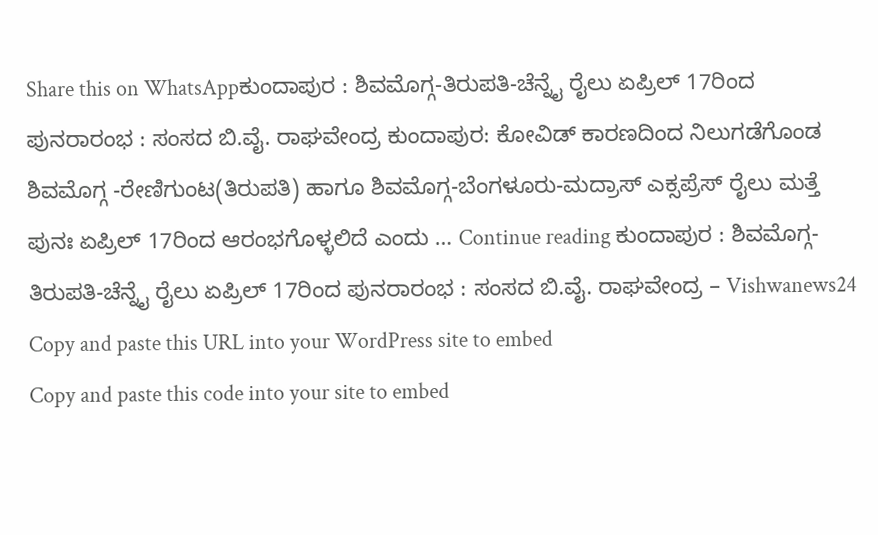Share this on WhatsAppಕುಂದಾಪುರ : ಶಿವಮೊಗ್ಗ-ತಿರುಪತಿ-ಚೆನ್ನೈ ರೈಲು ಏಪ್ರಿಲ್ 17ರಿಂದ ಪುನರಾರಂಭ : ಸಂಸದ ಬಿ.ವೈ. ರಾಘವೇಂದ್ರ ಕುಂದಾಪುರ: ಕೋವಿಡ್ ಕಾರಣದಿಂದ ನಿಲುಗಡೆಗೊಂಡ ಶಿವಮೊಗ್ಗ -ರೇಣಿಗುಂಟ(ತಿರುಪತಿ) ಹಾಗೂ ಶಿವಮೊಗ್ಗ-ಬೆಂಗಳೂರು-ಮದ್ರಾಸ್ ಎಕ್ಸಪ್ರೆಸ್ ರೈಲು ಮತ್ತೆ ಪುನಃ ಏಪ್ರಿಲ್ 17ರಿಂದ ಆರಂಭಗೊಳ್ಳಲಿದೆ ಎಂದು … Continue reading ಕುಂದಾಪುರ : ಶಿವಮೊಗ್ಗ-ತಿರುಪತಿ-ಚೆನ್ನೈ ರೈಲು ಏಪ್ರಿಲ್ 17ರಿಂದ ಪುನರಾರಂಭ : ಸಂಸದ ಬಿ.ವೈ. ರಾಘವೇಂದ್ರ – Vishwanews24
Copy and paste this URL into your WordPress site to embed
Copy and paste this code into your site to embed